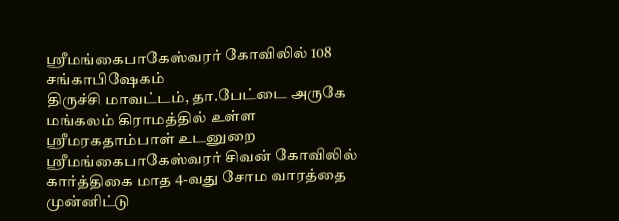ஶ்ரீமங்கைபாகேஸ்வரர் கோவிலில் 108 சங்காபிஷேகம்
திருச்சி மாவட்டம், தா.பேட்டை அருகே மங்கலம் கிராமத்தில் உள்ள ஶ்ரீமரகதாம்பாள் உடனுறை ஶ்ரீமங்கைபாகேஸ்வரர் சிவன் கோவிலில் கார்த்திகை மாத 4-வது சோம வாரத்தை முன்னிட்டு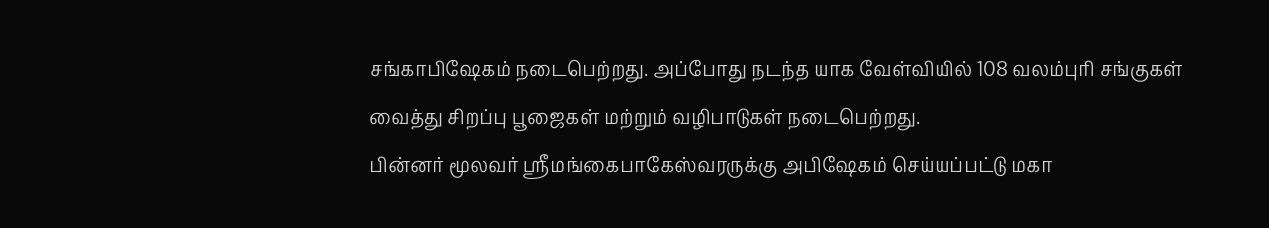சங்காபிஷேகம் நடைபெற்றது. அப்போது நடந்த யாக வேள்வியில் 108 வலம்புரி சங்குகள் வைத்து சிறப்பு பூஜைகள் மற்றும் வழிபாடுகள் நடைபெற்றது.
பின்னர் மூலவர் ஶ்ரீமங்கைபாகேஸ்வரருக்கு அபிஷேகம் செய்யப்பட்டு மகா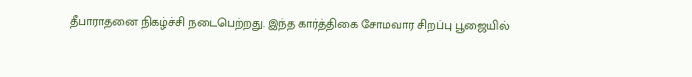தீபாராதனை நிகழ்ச்சி நடைபெற்றது. இந்த கார்த்திகை சோமவார சிறப்பு பூஜையில்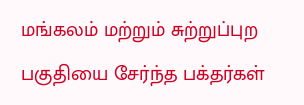மங்கலம் மற்றும் சுற்றுப்புற பகுதியை சேர்ந்த பக்தர்கள்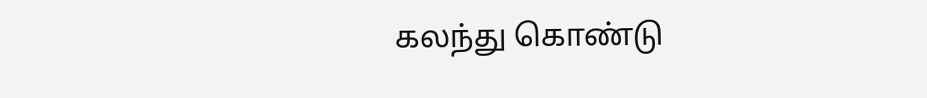கலந்து கொண்டு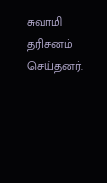சுவாமி தரிசனம் செய்தனர்.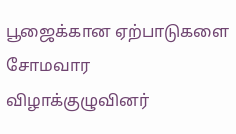பூஜைக்கான ஏற்பாடுகளை சோமவார விழாக்குழுவினர்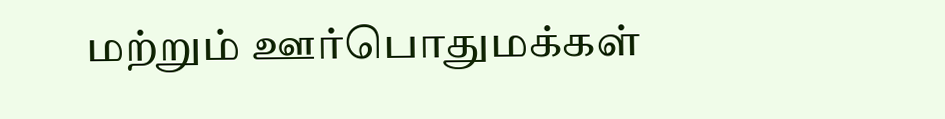மற்றும் ஊர்பொதுமக்கள்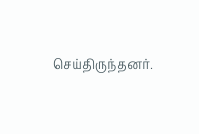செய்திருந்தனர்.